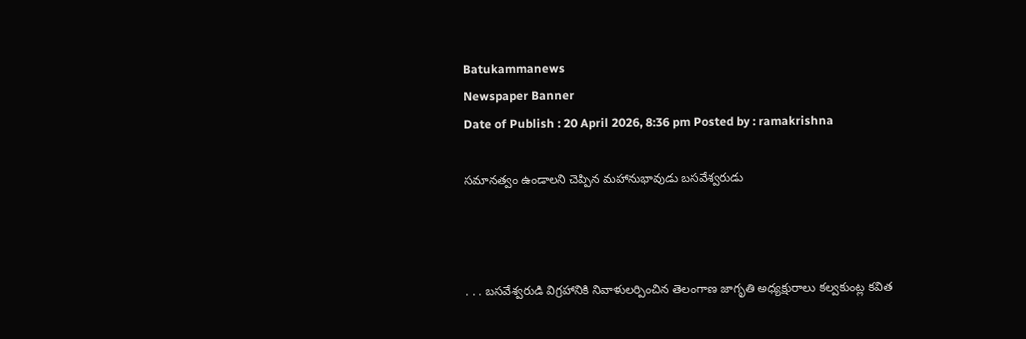Batukammanews
Newspaper Banner
Date of Publish : 20 April 2026, 8:36 pm Posted by : ramakrishna

సమానత్వం ఉండాలని చెప్పిన మహానుభావుడు బసవేశ్వరుడు



. . . బసవేశ్వరుడి విగ్రహానికి నివాళులర్పించిన తెలంగాణ జాగృతి అధ్యక్షురాలు కల్వకుంట్ల కవిత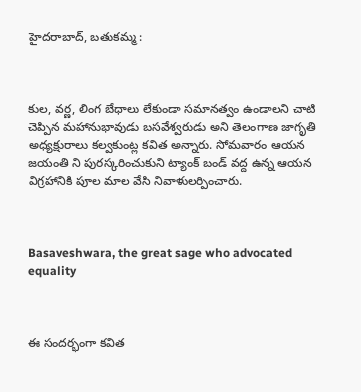హైదరాబాద్, బతుకమ్మ :



కుల, వర్ణ, లింగ బేధాలు లేకుండా సమానత్వం ఉండాలని చాటి చెప్పిన మహానుభావుడు బసవేశ్వరుడు అని తెలంగాణ జాగృతి అధ్యక్షురాలు కల్వకుంట్ల కవిత అన్నారు. సోమవారం ఆయన జయంతి ని పురస్కరించుకుని ట్యాంక్ బండ్ వద్ద ఉన్న ఆయన విగ్రహానికి పూల మాల వేసి నివాళులర్పించారు.



Basaveshwara, the great sage who advocated equality



ఈ సందర్భంగా కవిత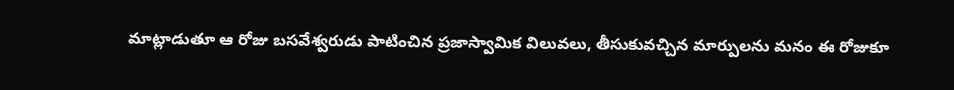మాట్లాడుతూ ఆ రోజు బసవేశ్వరుడు పాటించిన ప్రజాస్వామిక విలువలు, తీసుకువచ్చిన మార్పులను మనం ఈ రోజుకూ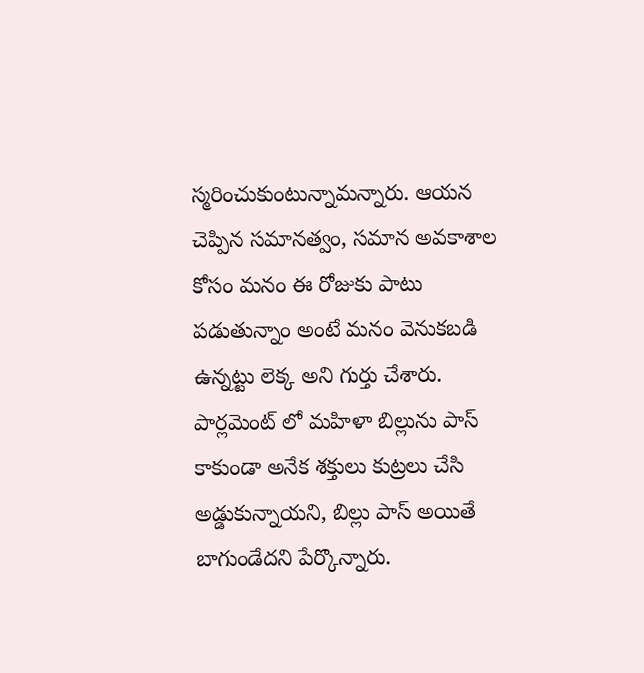స్మరించుకుంటున్నామన్నారు. ఆయన చెప్పిన సమానత్వం, సమాన అవకాశాల కోసం మనం ఈ రోజుకు పాటు పడుతున్నాం అంటే మనం వెనుకబడి ఉన్నట్టు లెక్క అని గుర్తు చేశారు. పార్లమెంట్ లో మహిళా బిల్లును పాస్ కాకుండా అనేక శక్తులు కుట్రలు చేసి అడ్డుకున్నాయని, బిల్లు పాస్ అయితే బాగుండేదని పేర్కొన్నారు.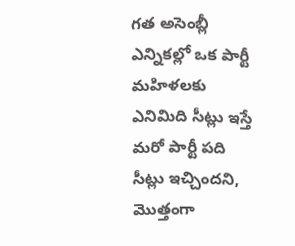గత అసెంబ్లీ ఎన్నికల్లో ఒక పార్టీ మహిళలకు ఎనిమిది సీట్లు ఇస్తే మరో పార్టీ పది సీట్లు ఇచ్చిందని, మొత్తంగా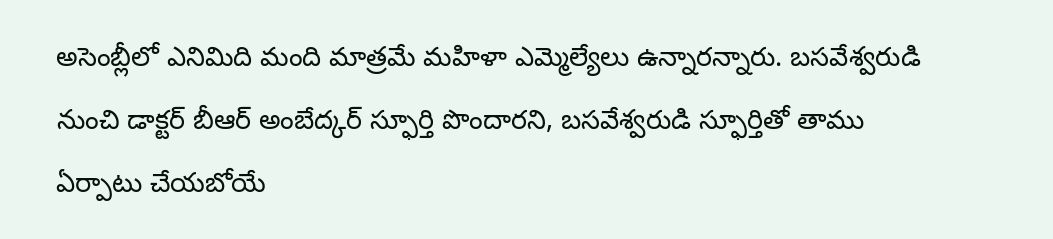అసెంబ్లీలో ఎనిమిది మంది మాత్రమే మహిళా ఎమ్మెల్యేలు ఉన్నారన్నారు. బసవేశ్వరుడి నుంచి డాక్టర్ బీఆర్ అంబేద్కర్ స్ఫూర్తి పొందారని, బసవేశ్వరుడి స్ఫూర్తితో తాము ఏర్పాటు చేయబోయే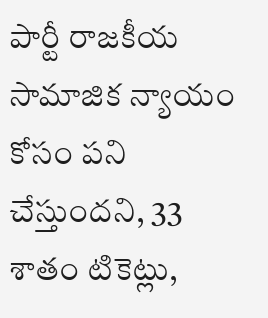పార్టీ రాజకీయ సామాజిక న్యాయం కోసం పని చేస్తుందని, 33 శాతం టికెట్లు,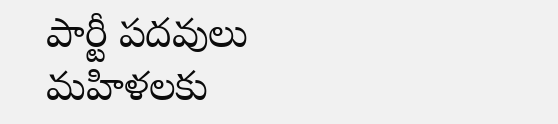పార్టీ పదవులు మహిళలకు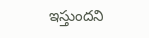ఇస్తుందని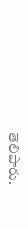తెలిపారు.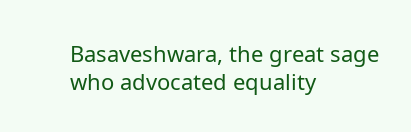Basaveshwara, the great sage who advocated equality